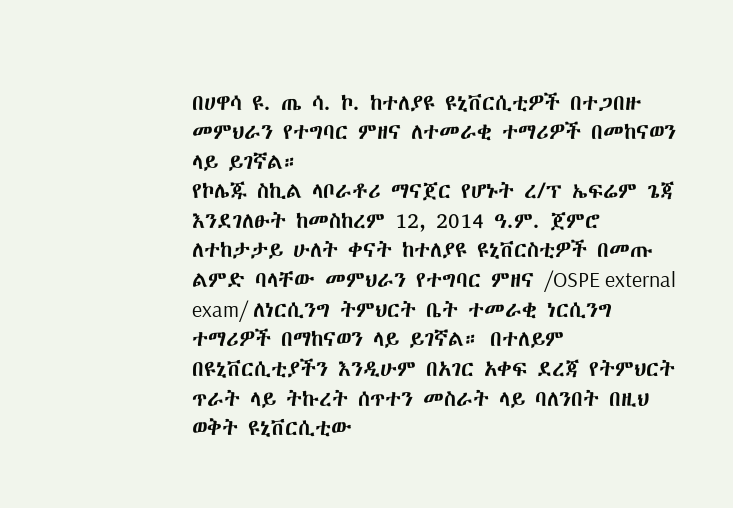በሀዋሳ ዩ. ጤ ሳ. ኮ. ከተለያዩ ዩኒቨርሲቲዎች በተጋበዙ መምህራን የተግባር ምዘና ለተመራቂ ተማሪዎች በመከናወን ላይ ይገኛል።
የኮሌጁ ስኪል ላቦራቶሪ ማናጀር የሆኑት ረ/ፕ ኤፍሬም ጌጃ እንደገለፁት ከመስከረም 12, 2014 ዓ.ም. ጀምሮ ለተከታታይ ሁለት ቀናት ከተለያዩ ዩኒቨርስቲዎች በመጡ ልምድ ባላቸው መምህራን የተግባር ምዘና /OSPE external exam/ ለነርሲንግ ትምህርት ቤት ተመራቂ ነርሲንግ ተማሪዎች በማከናወን ላይ ይገኛል። በተለይም በዩኒቨርሲቲያችን እንዲሁም በአገር አቀፍ ደረጃ የትምህርት ጥራት ላይ ትኩረት ሰጥተን መስራት ላይ ባለንበት በዚህ ወቅት ዩኒቨርሲቲው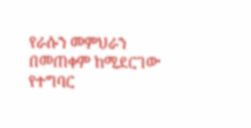የራሱን መምህራን በመጠቀም ከሚደርገው የተግባር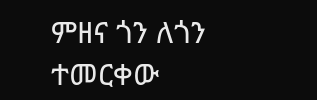ምዘና ጎን ለጎን ተመርቀው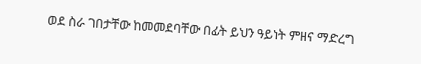ወደ ስራ ገበታቸው ከመመደባቸው በፊት ይህን ዓይነት ምዘና ማድረግ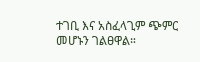ተገቢ እና አስፈላጊም ጭምር መሆኑን ገልፀዋል።